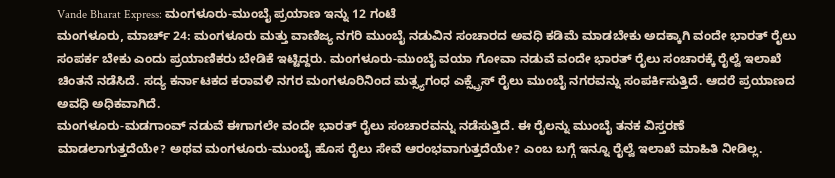Vande Bharat Express: ಮಂಗಳೂರು-ಮುಂಬೈ ಪ್ರಯಾಣ ಇನ್ನು 12 ಗಂಟೆ
ಮಂಗಳೂರು, ಮಾರ್ಚ್ 24: ಮಂಗಳೂರು ಮತ್ತು ವಾಣಿಜ್ಯ ನಗರಿ ಮುಂಬೈ ನಡುವಿನ ಸಂಚಾರದ ಅವಧಿ ಕಡಿಮೆ ಮಾಡಬೇಕು ಅದಕ್ಕಾಗಿ ವಂದೇ ಭಾರತ್ ರೈಲು ಸಂಪರ್ಕ ಬೇಕು ಎಂದು ಪ್ರಯಾಣಿಕರು ಬೇಡಿಕೆ ಇಟ್ಟಿದ್ದರು. ಮಂಗಳೂರು-ಮುಂಬೈ ವಯಾ ಗೋವಾ ನಡುವೆ ವಂದೇ ಭಾರತ್ ರೈಲು ಸಂಚಾರಕ್ಕೆ ರೈಲ್ವೆ ಇಲಾಖೆ ಚಿಂತನೆ ನಡೆಸಿದೆ. ಸದ್ಯ ಕರ್ನಾಟಕದ ಕರಾವಳಿ ನಗರ ಮಂಗಳೂರಿನಿಂದ ಮತ್ಸ್ಯಗಂಧ ಎಕ್ಸ್ಪ್ರೆಸ್ ರೈಲು ಮುಂಬೈ ನಗರವನ್ನು ಸಂಪರ್ಕಿಸುತ್ತಿದೆ. ಆದರೆ ಪ್ರಯಾಣದ ಅವಧಿ ಅಧಿಕವಾಗಿದೆ.
ಮಂಗಳೂರು-ಮಡಗಾಂವ್ ನಡುವೆ ಈಗಾಗಲೇ ವಂದೇ ಭಾರತ್ ರೈಲು ಸಂಚಾರವನ್ನು ನಡೆಸುತ್ತಿದೆ. ಈ ರೈಲನ್ನು ಮುಂಬೈ ತನಕ ವಿಸ್ತರಣೆ ಮಾಡಲಾಗುತ್ತದೆಯೇ? ಅಥವ ಮಂಗಳೂರು-ಮುಂಬೈ ಹೊಸ ರೈಲು ಸೇವೆ ಆರಂಭವಾಗುತ್ತದೆಯೇ? ಎಂಬ ಬಗ್ಗೆ ಇನ್ನೂ ರೈಲ್ವೆ ಇಲಾಖೆ ಮಾಹಿತಿ ನೀಡಿಲ್ಲ.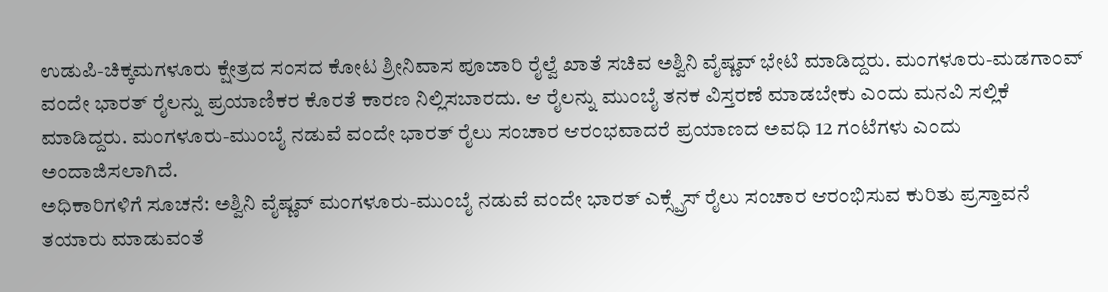ಉಡುಪಿ-ಚಿಕ್ಕಮಗಳೂರು ಕ್ಷೇತ್ರದ ಸಂಸದ ಕೋಟ ಶ್ರೀನಿವಾಸ ಪೂಜಾರಿ ರೈಲ್ವೆ ಖಾತೆ ಸಚಿವ ಅಶ್ವಿನಿ ವೈಷ್ಣವ್ ಭೇಟಿ ಮಾಡಿದ್ದರು. ಮಂಗಳೂರು-ಮಡಗಾಂವ್ ವಂದೇ ಭಾರತ್ ರೈಲನ್ನು ಪ್ರಯಾಣಿಕರ ಕೊರತೆ ಕಾರಣ ನಿಲ್ಲಿಸಬಾರದು. ಆ ರೈಲನ್ನು ಮುಂಬೈ ತನಕ ವಿಸ್ತರಣೆ ಮಾಡಬೇಕು ಎಂದು ಮನವಿ ಸಲ್ಲಿಕೆ ಮಾಡಿದ್ದರು. ಮಂಗಳೂರು-ಮುಂಬೈ ನಡುವೆ ವಂದೇ ಭಾರತ್ ರೈಲು ಸಂಚಾರ ಆರಂಭವಾದರೆ ಪ್ರಯಾಣದ ಅವಧಿ 12 ಗಂಟೆಗಳು ಎಂದು ಅಂದಾಜಿಸಲಾಗಿದೆ.
ಅಧಿಕಾರಿಗಳಿಗೆ ಸೂಚನೆ: ಅಶ್ವಿನಿ ವೈಷ್ಣವ್ ಮಂಗಳೂರು-ಮುಂಬೈ ನಡುವೆ ವಂದೇ ಭಾರತ್ ಎಕ್ಸ್ಪ್ರೆಸ್ ರೈಲು ಸಂಚಾರ ಆರಂಭಿಸುವ ಕುರಿತು ಪ್ರಸ್ತಾವನೆ ತಯಾರು ಮಾಡುವಂತೆ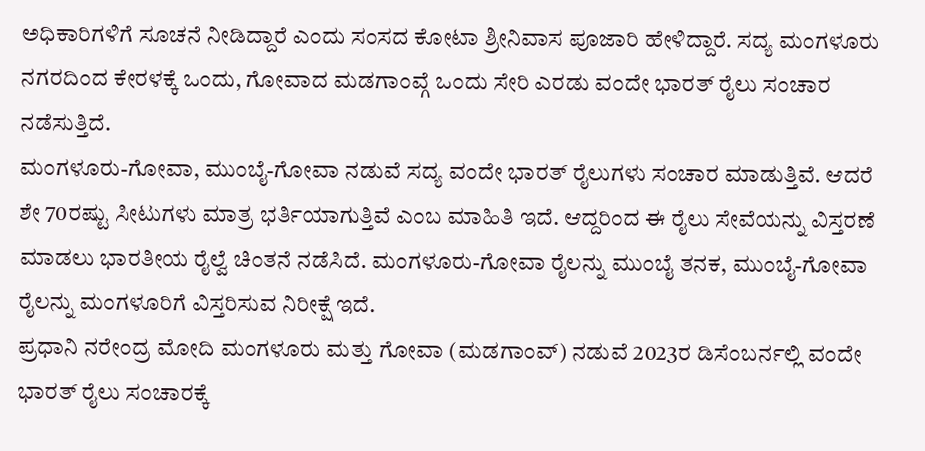ಅಧಿಕಾರಿಗಳಿಗೆ ಸೂಚನೆ ನೀಡಿದ್ದಾರೆ ಎಂದು ಸಂಸದ ಕೋಟಾ ಶ್ರೀನಿವಾಸ ಪೂಜಾರಿ ಹೇಳಿದ್ದಾರೆ. ಸದ್ಯ ಮಂಗಳೂರು ನಗರದಿಂದ ಕೇರಳಕ್ಕೆ ಒಂದು, ಗೋವಾದ ಮಡಗಾಂವ್ಗೆ ಒಂದು ಸೇರಿ ಎರಡು ವಂದೇ ಭಾರತ್ ರೈಲು ಸಂಚಾರ ನಡೆಸುತ್ತಿದೆ.
ಮಂಗಳೂರು-ಗೋವಾ, ಮುಂಬೈ-ಗೋವಾ ನಡುವೆ ಸದ್ಯ ವಂದೇ ಭಾರತ್ ರೈಲುಗಳು ಸಂಚಾರ ಮಾಡುತ್ತಿವೆ. ಆದರೆ ಶೇ 70ರಷ್ಟು ಸೀಟುಗಳು ಮಾತ್ರ ಭರ್ತಿಯಾಗುತ್ತಿವೆ ಎಂಬ ಮಾಹಿತಿ ಇದೆ. ಆದ್ದರಿಂದ ಈ ರೈಲು ಸೇವೆಯನ್ನು ವಿಸ್ತರಣೆ ಮಾಡಲು ಭಾರತೀಯ ರೈಲ್ವೆ ಚಿಂತನೆ ನಡೆಸಿದೆ. ಮಂಗಳೂರು-ಗೋವಾ ರೈಲನ್ನು ಮುಂಬೈ ತನಕ, ಮುಂಬೈ-ಗೋವಾ ರೈಲನ್ನು ಮಂಗಳೂರಿಗೆ ವಿಸ್ತರಿಸುವ ನಿರೀಕ್ಷೆ ಇದೆ.
ಪ್ರಧಾನಿ ನರೇಂದ್ರ ಮೋದಿ ಮಂಗಳೂರು ಮತ್ತು ಗೋವಾ (ಮಡಗಾಂವ್) ನಡುವೆ 2023ರ ಡಿಸೆಂಬರ್ನಲ್ಲಿ ವಂದೇ ಭಾರತ್ ರೈಲು ಸಂಚಾರಕ್ಕೆ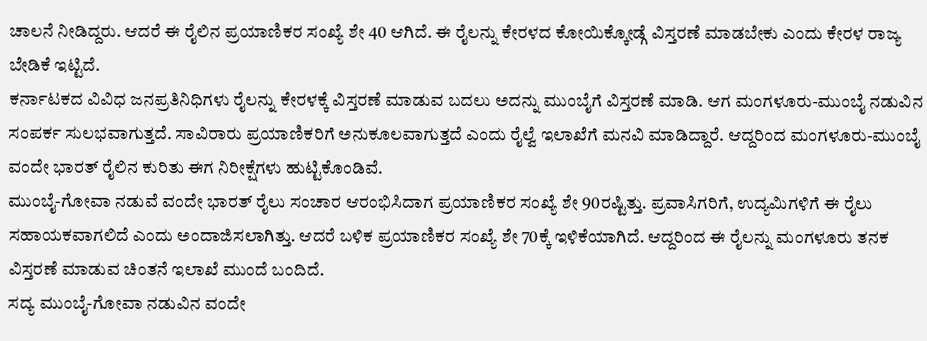ಚಾಲನೆ ನೀಡಿದ್ದರು. ಆದರೆ ಈ ರೈಲಿನ ಪ್ರಯಾಣಿಕರ ಸಂಖ್ಯೆ ಶೇ 40 ಆಗಿದೆ. ಈ ರೈಲನ್ನು ಕೇರಳದ ಕೋಯಿಕ್ಕೋಡ್ಗೆ ವಿಸ್ತರಣೆ ಮಾಡಬೇಕು ಎಂದು ಕೇರಳ ರಾಜ್ಯ ಬೇಡಿಕೆ ಇಟ್ಟಿದೆ.
ಕರ್ನಾಟಕದ ವಿವಿಧ ಜನಪ್ರತಿನಿಧಿಗಳು ರೈಲನ್ನು ಕೇರಳಕ್ಕೆ ವಿಸ್ತರಣೆ ಮಾಡುವ ಬದಲು ಅದನ್ನು ಮುಂಬೈಗೆ ವಿಸ್ತರಣೆ ಮಾಡಿ. ಆಗ ಮಂಗಳೂರು-ಮುಂಬೈ ನಡುವಿನ ಸಂಪರ್ಕ ಸುಲಭವಾಗುತ್ತದೆ. ಸಾವಿರಾರು ಪ್ರಯಾಣಿಕರಿಗೆ ಅನುಕೂಲವಾಗುತ್ತದೆ ಎಂದು ರೈಲ್ವೆ ಇಲಾಖೆಗೆ ಮನವಿ ಮಾಡಿದ್ದಾರೆ. ಆದ್ದರಿಂದ ಮಂಗಳೂರು-ಮುಂಬೈ ವಂದೇ ಭಾರತ್ ರೈಲಿನ ಕುರಿತು ಈಗ ನಿರೀಕ್ಷೆಗಳು ಹುಟ್ಟಿಕೊಂಡಿವೆ.
ಮುಂಬೈ-ಗೋವಾ ನಡುವೆ ವಂದೇ ಭಾರತ್ ರೈಲು ಸಂಚಾರ ಆರಂಭಿಸಿದಾಗ ಪ್ರಯಾಣಿಕರ ಸಂಖ್ಯೆ ಶೇ 90ರಷ್ಟಿತ್ತು. ಪ್ರವಾಸಿಗರಿಗೆ, ಉದ್ಯಮಿಗಳಿಗೆ ಈ ರೈಲು ಸಹಾಯಕವಾಗಲಿದೆ ಎಂದು ಅಂದಾಜಿಸಲಾಗಿತ್ತು. ಆದರೆ ಬಳಿಕ ಪ್ರಯಾಣಿಕರ ಸಂಖ್ಯೆ ಶೇ 70ಕ್ಕೆ ಇಳಿಕೆಯಾಗಿದೆ. ಆದ್ದರಿಂದ ಈ ರೈಲನ್ನು ಮಂಗಳೂರು ತನಕ ವಿಸ್ತರಣೆ ಮಾಡುವ ಚಿಂತನೆ ಇಲಾಖೆ ಮುಂದೆ ಬಂದಿದೆ.
ಸದ್ಯ ಮುಂಬೈ-ಗೋವಾ ನಡುವಿನ ವಂದೇ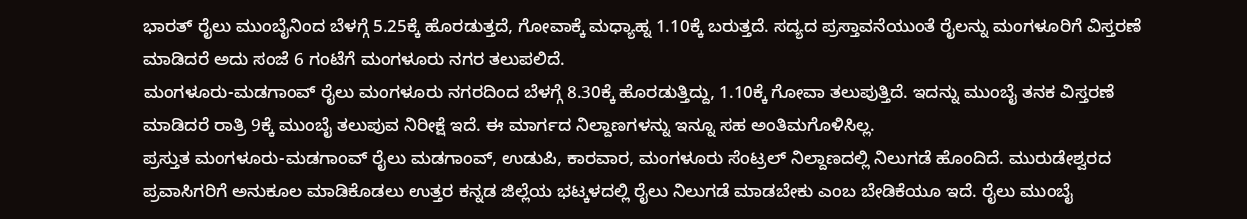ಭಾರತ್ ರೈಲು ಮುಂಬೈನಿಂದ ಬೆಳಗ್ಗೆ 5.25ಕ್ಕೆ ಹೊರಡುತ್ತದೆ, ಗೋವಾಕ್ಕೆ ಮಧ್ಯಾಹ್ನ 1.10ಕ್ಕೆ ಬರುತ್ತದೆ. ಸದ್ಯದ ಪ್ರಸ್ತಾವನೆಯುಂತೆ ರೈಲನ್ನು ಮಂಗಳೂರಿಗೆ ವಿಸ್ತರಣೆ ಮಾಡಿದರೆ ಅದು ಸಂಜೆ 6 ಗಂಟೆಗೆ ಮಂಗಳೂರು ನಗರ ತಲುಪಲಿದೆ.
ಮಂಗಳೂರು-ಮಡಗಾಂವ್ ರೈಲು ಮಂಗಳೂರು ನಗರದಿಂದ ಬೆಳಗ್ಗೆ 8.30ಕ್ಕೆ ಹೊರಡುತ್ತಿದ್ದು, 1.10ಕ್ಕೆ ಗೋವಾ ತಲುಪುತ್ತಿದೆ. ಇದನ್ನು ಮುಂಬೈ ತನಕ ವಿಸ್ತರಣೆ ಮಾಡಿದರೆ ರಾತ್ರಿ 9ಕ್ಕೆ ಮುಂಬೈ ತಲುಪುವ ನಿರೀಕ್ಷೆ ಇದೆ. ಈ ಮಾರ್ಗದ ನಿಲ್ದಾಣಗಳನ್ನು ಇನ್ನೂ ಸಹ ಅಂತಿಮಗೊಳಿಸಿಲ್ಲ.
ಪ್ರಸ್ತುತ ಮಂಗಳೂರು-ಮಡಗಾಂವ್ ರೈಲು ಮಡಗಾಂವ್, ಉಡುಪಿ, ಕಾರವಾರ, ಮಂಗಳೂರು ಸೆಂಟ್ರಲ್ ನಿಲ್ದಾಣದಲ್ಲಿ ನಿಲುಗಡೆ ಹೊಂದಿದೆ. ಮುರುಡೇಶ್ವರದ ಪ್ರವಾಸಿಗರಿಗೆ ಅನುಕೂಲ ಮಾಡಿಕೊಡಲು ಉತ್ತರ ಕನ್ನಡ ಜಿಲ್ಲೆಯ ಭಟ್ಕಳದಲ್ಲಿ ರೈಲು ನಿಲುಗಡೆ ಮಾಡಬೇಕು ಎಂಬ ಬೇಡಿಕೆಯೂ ಇದೆ. ರೈಲು ಮುಂಬೈ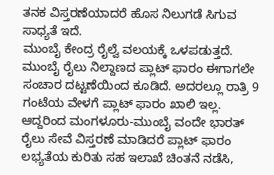ತನಕ ವಿಸ್ತರಣೆಯಾದರೆ ಹೊಸ ನಿಲುಗಡೆ ಸಿಗುವ ಸಾಧ್ಯತೆ ಇದೆ.
ಮುಂಬೈ ಕೇಂದ್ರ ರೈಲ್ವೆ ವಲಯಕ್ಕೆ ಒಳಪಡುತ್ತದೆ. ಮುಂಬೈ ರೈಲು ನಿಲ್ದಾಣದ ಪ್ಲಾಟ್ ಫಾರಂ ಈಗಾಗಲೇ ಸಂಚಾರ ದಟ್ಟಣೆಯಿಂದ ಕೂಡಿದೆ. ಅದರಲ್ಲೂ ರಾತ್ರಿ 9 ಗಂಟೆಯ ವೇಳಗೆ ಪ್ಲಾಟ್ ಫಾರಂ ಖಾಲಿ ಇಲ್ಲ. ಆದ್ದರಿಂದ ಮಂಗಳೂರು-ಮುಂಬೈ ವಂದೇ ಭಾರತ್ ರೈಲು ಸೇವೆ ವಿಸ್ತರಣೆ ಮಾಡಿದರೆ ಪ್ಲಾಟ್ ಫಾರಂ ಲಭ್ಯತೆಯ ಕುರಿತು ಸಹ ಇಲಾಖೆ ಚಿಂತನೆ ನಡೆಸಿ,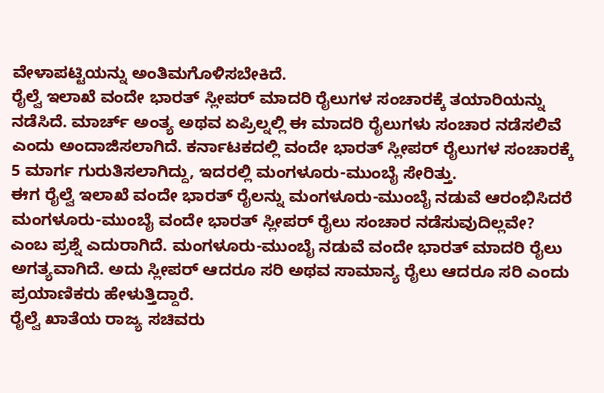ವೇಳಾಪಟ್ಟಿಯನ್ನು ಅಂತಿಮಗೊಳಿಸಬೇಕಿದೆ.
ರೈಲ್ವೆ ಇಲಾಖೆ ವಂದೇ ಭಾರತ್ ಸ್ಲೀಪರ್ ಮಾದರಿ ರೈಲುಗಳ ಸಂಚಾರಕ್ಕೆ ತಯಾರಿಯನ್ನು ನಡೆಸಿದೆ. ಮಾರ್ಚ್ ಅಂತ್ಯ ಅಥವ ಏಪ್ರಿಲ್ನಲ್ಲಿ ಈ ಮಾದರಿ ರೈಲುಗಳು ಸಂಚಾರ ನಡೆಸಲಿವೆ ಎಂದು ಅಂದಾಜಿಸಲಾಗಿದೆ. ಕರ್ನಾಟಕದಲ್ಲಿ ವಂದೇ ಭಾರತ್ ಸ್ಲೀಪರ್ ರೈಲುಗಳ ಸಂಚಾರಕ್ಕೆ 5 ಮಾರ್ಗ ಗುರುತಿಸಲಾಗಿದ್ದು, ಇದರಲ್ಲಿ ಮಂಗಳೂರು-ಮುಂಬೈ ಸೇರಿತ್ತು.
ಈಗ ರೈಲ್ವೆ ಇಲಾಖೆ ವಂದೇ ಭಾರತ್ ರೈಲನ್ನು ಮಂಗಳೂರು-ಮುಂಬೈ ನಡುವೆ ಆರಂಭಿಸಿದರೆ ಮಂಗಳೂರು-ಮುಂಬೈ ವಂದೇ ಭಾರತ್ ಸ್ಲೀಪರ್ ರೈಲು ಸಂಚಾರ ನಡೆಸುವುದಿಲ್ಲವೇ? ಎಂಬ ಪ್ರಶ್ನೆ ಎದುರಾಗಿದೆ. ಮಂಗಳೂರು-ಮುಂಬೈ ನಡುವೆ ವಂದೇ ಭಾರತ್ ಮಾದರಿ ರೈಲು ಅಗತ್ಯವಾಗಿದೆ. ಅದು ಸ್ಲೀಪರ್ ಆದರೂ ಸರಿ ಅಥವ ಸಾಮಾನ್ಯ ರೈಲು ಆದರೂ ಸರಿ ಎಂದು ಪ್ರಯಾಣಿಕರು ಹೇಳುತ್ತಿದ್ದಾರೆ.
ರೈಲ್ವೆ ಖಾತೆಯ ರಾಜ್ಯ ಸಚಿವರು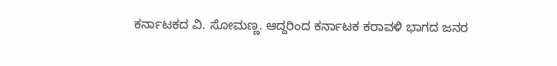ಕರ್ನಾಟಕದ ವಿ. ಸೋಮಣ್ಣ. ಆದ್ದರಿಂದ ಕರ್ನಾಟಕ ಕರಾವಳಿ ಭಾಗದ ಜನರ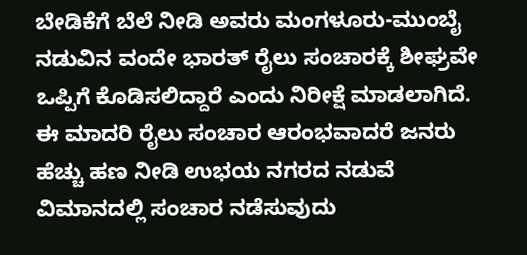ಬೇಡಿಕೆಗೆ ಬೆಲೆ ನೀಡಿ ಅವರು ಮಂಗಳೂರು-ಮುಂಬೈ ನಡುವಿನ ವಂದೇ ಭಾರತ್ ರೈಲು ಸಂಚಾರಕ್ಕೆ ಶೀಘ್ರವೇ ಒಪ್ಪಿಗೆ ಕೊಡಿಸಲಿದ್ದಾರೆ ಎಂದು ನಿರೀಕ್ಷೆ ಮಾಡಲಾಗಿದೆ. ಈ ಮಾದರಿ ರೈಲು ಸಂಚಾರ ಆರಂಭವಾದರೆ ಜನರು ಹೆಚ್ಚು ಹಣ ನೀಡಿ ಉಭಯ ನಗರದ ನಡುವೆ ವಿಮಾನದಲ್ಲಿ ಸಂಚಾರ ನಡೆಸುವುದು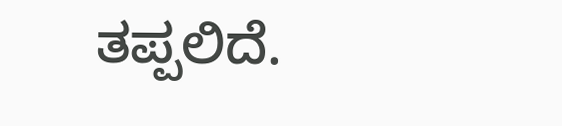ತಪ್ಪಲಿದೆ.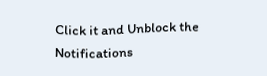Click it and Unblock the Notifications